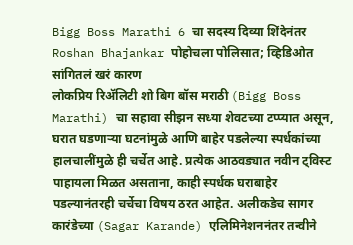Bigg Boss Marathi 6 चा सदस्य दिव्या शिंदेनंतर Roshan Bhajankar पोहोचला पोलिसात; व्हिडिओत सांगितलं खरं कारण
लोकप्रिय रिॲलिटी शो बिग बॉस मराठी (Bigg Boss Marathi) चा सहावा सीझन सध्या शेवटच्या टप्प्यात असून, घरात घडणाऱ्या घटनांमुळे आणि बाहेर पडलेल्या स्पर्धकांच्या हालचालींमुळे ही चर्चेत आहे. प्रत्येक आठवड्यात नवीन ट्विस्ट पाहायला मिळत असताना, काही स्पर्धक घराबाहेर पडल्यानंतरही चर्चेचा विषय ठरत आहेत. अलीकडेच सागर कारंडेच्या (Sagar Karande) एलिमिनेशननंतर तन्वीने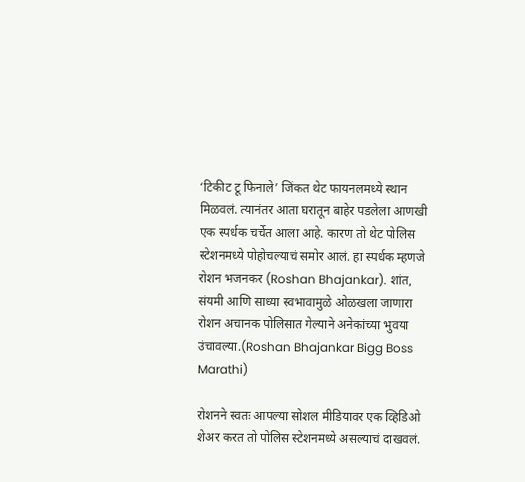‘टिकीट टू फिनाले’ जिंकत थेट फायनलमध्ये स्थान मिळवलं. त्यानंतर आता घरातून बाहेर पडलेला आणखी एक स्पर्धक चर्चेत आला आहे. कारण तो थेट पोलिस स्टेशनमध्ये पोहोचल्याचं समोर आलं. हा स्पर्धक म्हणजे रोशन भजनकर (Roshan Bhajankar). शांत, संयमी आणि साध्या स्वभावामुळे ओळखला जाणारा रोशन अचानक पोलिसात गेल्याने अनेकांच्या भुवया उंचावल्या.(Roshan Bhajankar Bigg Boss Marathi)

रोशनने स्वतः आपल्या सोशल मीडियावर एक व्हिडिओ शेअर करत तो पोलिस स्टेशनमध्ये असल्याचं दाखवलं.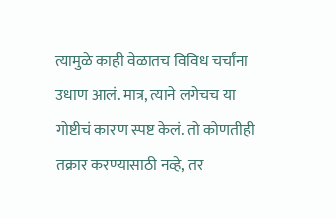त्यामुळे काही वेळातच विविध चर्चांना उधाण आलं. मात्र, त्याने लगेचच या गोष्टीचं कारण स्पष्ट केलं. तो कोणतीही तक्रार करण्यासाठी नव्हे, तर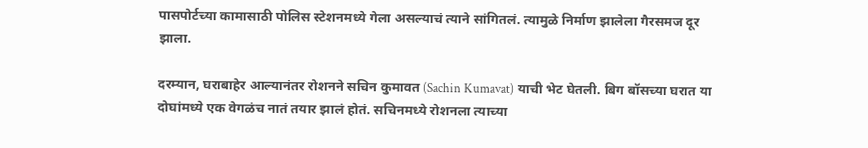पासपोर्टच्या कामासाठी पोलिस स्टेशनमध्ये गेला असल्याचं त्याने सांगितलं. त्यामुळे निर्माण झालेला गैरसमज दूर झाला.

दरम्यान, घराबाहेर आल्यानंतर रोशनने सचिन कुमावत (Sachin Kumavat) याची भेट घेतली. बिग बॉसच्या घरात या दोघांमध्ये एक वेगळंच नातं तयार झालं होतं. सचिनमध्ये रोशनला त्याच्या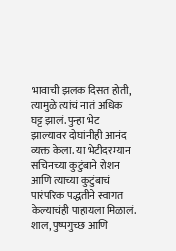भावाची झलक दिसत होती, त्यामुळे त्यांचं नातं अधिक घट्ट झालं. पुन्हा भेट झाल्यावर दोघांनीही आनंद व्यक्त केला. या भेटीदरम्यान सचिनच्या कुटुंबाने रोशन आणि त्याच्या कुटुंबाचं पारंपरिक पद्धतीने स्वागत केल्याचंही पाहायला मिळालं. शाल, पुष्पगुच्छ आणि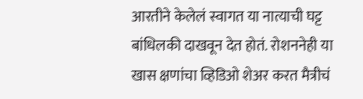आरतीने केलेलं स्वागत या नात्याची घट्ट बांधिलकी दाखवून देत होतं. रोशननेही या खास क्षणांचा व्हिडिओ शेअर करत मैत्रीचं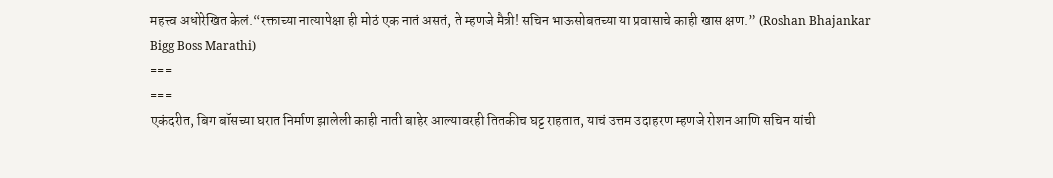महत्त्व अधोरेखित केलं.“रक्ताच्या नात्यापेक्षा ही मोठं एक नातं असतं, ते म्हणजे मैत्री! सचिन भाऊसोबतच्या या प्रवासाचे काही खास क्षण.” (Roshan Bhajankar Bigg Boss Marathi)
===
===
एकंदरीत, बिग बॉसच्या घरात निर्माण झालेली काही नाती बाहेर आल्यावरही तितकीच घट्ट राहतात, याचं उत्तम उदाहरण म्हणजे रोशन आणि सचिन यांची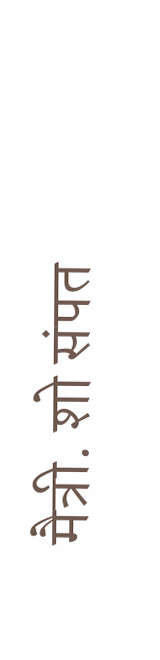मैत्री. शो संपत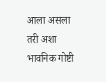आला असला तरी अशा भावनिक गोष्टी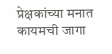प्रेक्षकांच्या मनात कायमची जागा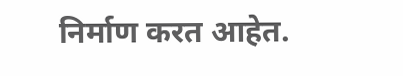निर्माण करत आहेत.